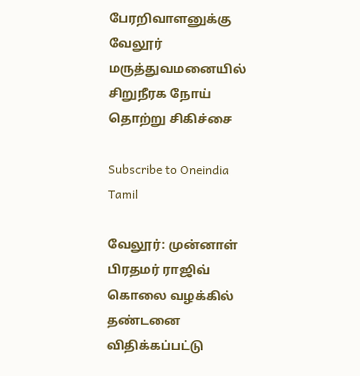பேரறிவாளனுக்கு வேலூர் மருத்துவமனையில் சிறுநீரக நோய் தொற்று சிகிச்சை

Subscribe to Oneindia Tamil

வேலூர்: முன்னாள் பிரதமர் ராஜிவ் கொலை வழக்கில் தண்டனை விதிக்கப்பட்டு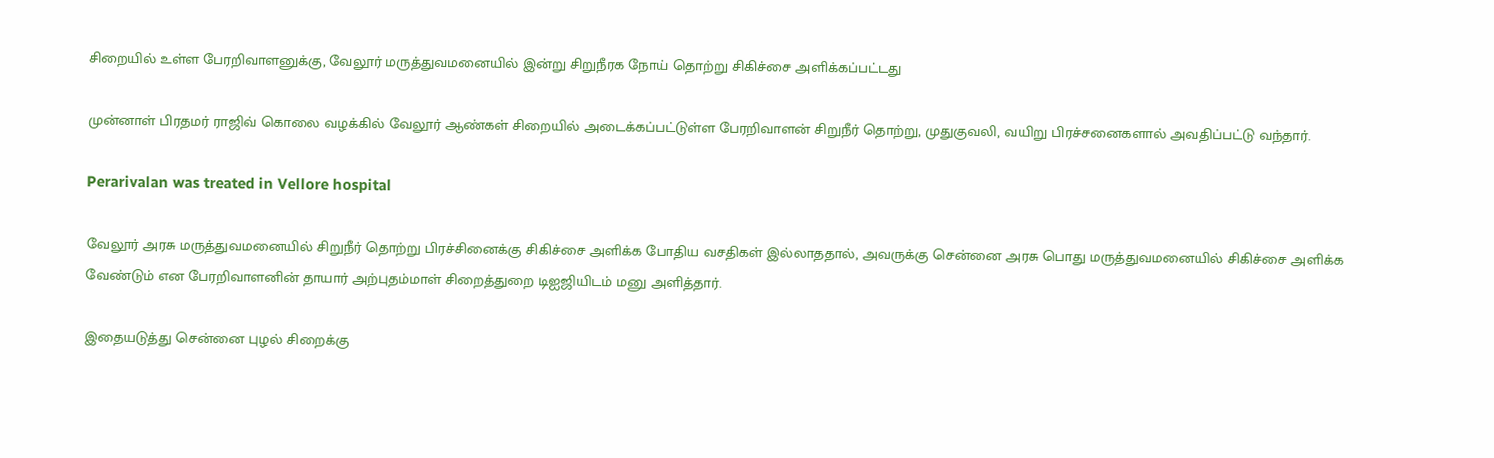சிறையில் உள்ள பேரறிவாளனுக்கு, வேலூர் மருத்துவமனையில் இன்று சிறுநீரக நோய் தொற்று சிகிச்சை அளிக்கப்பட்டது

முன்னாள் பிரதமர் ராஜிவ் கொலை வழக்கில் வேலூர் ஆண்கள் சிறையில் அடைக்கப்பட்டுள்ள பேரறிவாளன் சிறுநீர் தொற்று, முதுகுவலி, வயிறு பிரச்சனைகளால் அவதிப்பட்டு வந்தார்.

Perarivalan was treated in Vellore hospital

வேலூர் அரசு மருத்துவமனையில் சிறுநீர் தொற்று பிரச்சினைக்கு சிகிச்சை அளிக்க போதிய வசதிகள் இல்லாததால், அவருக்கு சென்னை அரசு பொது மருத்துவமனையில் சிகிச்சை அளிக்க வேண்டும் என பேரறிவாளனின் தாயார் அற்புதம்மாள் சிறைத்துறை டிஐஜியிடம் மனு அளித்தார்.

இதையடுத்து சென்னை புழல் சிறைக்கு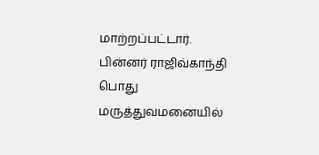மாற்றப்பட்டார். பின்னர் ராஜிவ்காந்தி பொது மருத்துவமனையில்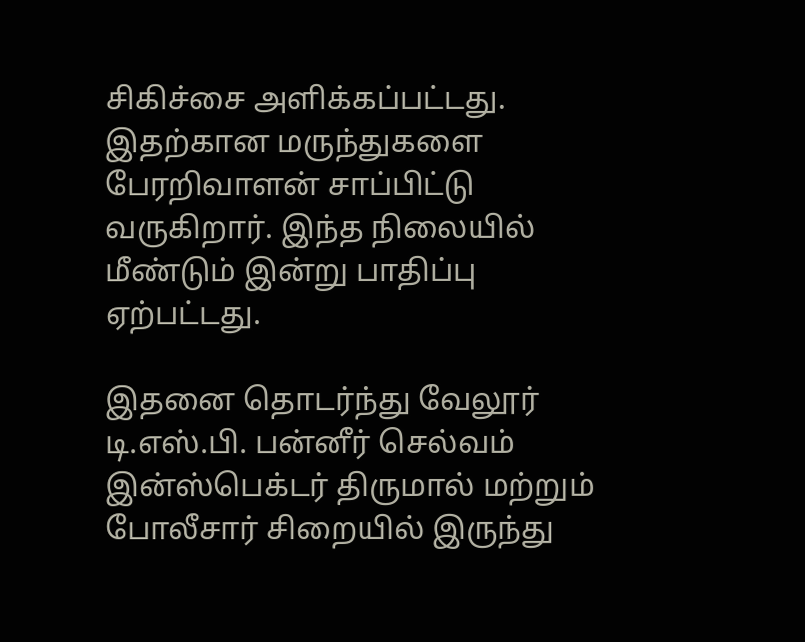சிகிச்சை அளிக்கப்பட்டது. இதற்கான மருந்துகளை பேரறிவாளன் சாப்பிட்டு வருகிறார். இந்த நிலையில் மீண்டும் இன்று பாதிப்பு ஏற்பட்டது.

இதனை தொடர்ந்து வேலூர் டி.எஸ்.பி. பன்னீர் செல்வம் இன்ஸ்பெக்டர் திருமால் மற்றும் போலீசார் சிறையில் இருந்து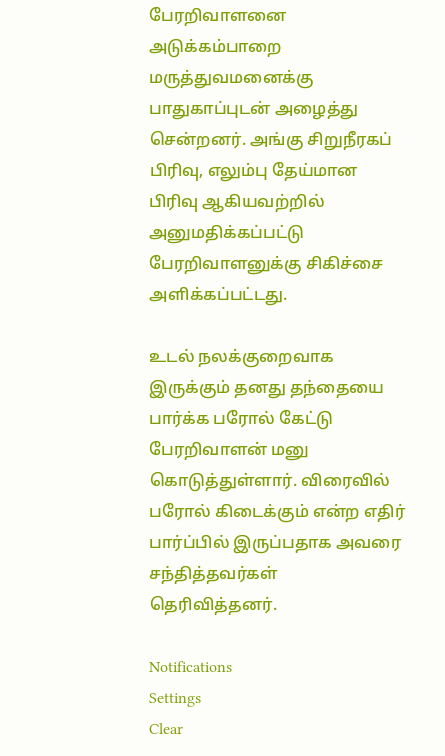பேரறிவாளனை அடுக்கம்பாறை மருத்துவமனைக்கு பாதுகாப்புடன் அழைத்து சென்றனர். அங்கு சிறுநீரகப் பிரிவு, எலும்பு தேய்மான பிரிவு ஆகியவற்றில் அனுமதிக்கப்பட்டு பேரறிவாளனுக்கு சிகிச்சை அளிக்கப்பட்டது.

உடல் நலக்குறைவாக இருக்கும் தனது தந்தையை பார்க்க பரோல் கேட்டு பேரறிவாளன் மனு கொடுத்துள்ளார். விரைவில் பரோல் கிடைக்கும் என்ற எதிர் பார்ப்பில் இருப்பதாக அவரை சந்தித்தவர்கள் தெரிவித்தனர்.

Notifications
Settings
Clear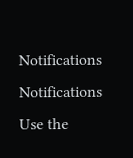Notifications
Notifications
Use the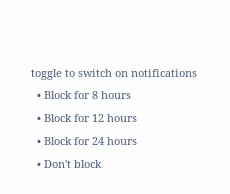toggle to switch on notifications
  • Block for 8 hours
  • Block for 12 hours
  • Block for 24 hours
  • Don't block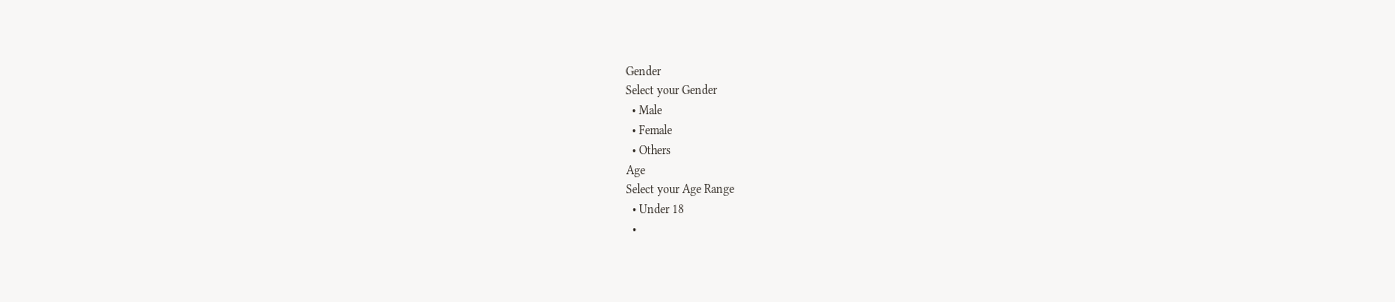Gender
Select your Gender
  • Male
  • Female
  • Others
Age
Select your Age Range
  • Under 18
  •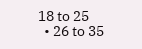18 to 25
  • 26 to 35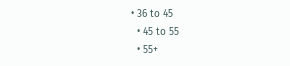• 36 to 45
  • 45 to 55
  • 55+